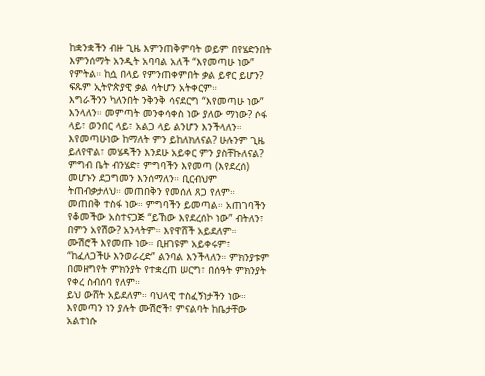ከቋንቋችን ብዙ ጊዜ እምንጠቅምባት ወይም በየሄድንበት እምንሰማት አንዲት አባባል አለች “እየመጣሁ ነው” የምትል። ከሷ በላይ የምንጠቀምበት ቃል ይኖር ይሆን? ፍጹም ኢትዮጵያዊ ቃል ሳትሆን አትቀርም።
እግራችንን ካለንበት ንቅንቅ ሳናደርግ “እየመጣሁ ነው” እንላለን። መምጣት መንቀሳቀስ ነው ያለው ማነው? ሶፋ ላይ፣ ወንበር ላይ፣ አልጋ ላይ ልንሆን እንችላለን። እየመጣሁነው ከማለት ምን ይከለክለናል? ሁሉንም ጊዜ ይለየዋል፣ መሄዳችን እንደሁ አይቀር ምን ያስቸኩለናል?
ምግብ ቤት ብንሄድ፣ ምግባችን እየመጣ (እየደረሰ) መሆኑን ደጋግመን እንሰማለን። ቢርብህም ትጠብቃታለህ። መጠበቅን የመሰለ ጸጋ የለም። መጠበቅ ተስፋ ነው። ምግባችን ይመጣል። አጠገባችን የቆመችው አስተናጋጅ “ይኸው እየደረሰኮ ነው” ብትለን፣ በምን አየሽው? አንላትም። እየዋሸች አይደለም።
ሙሽሮች እየመጡ ነው። ቢዘገዩም አይቀሩም፣ “ከፈለጋችሁ እንወራረድ” ልንባል እንችላለን። ምክንያቱም በመዘግየት ምክንያት የተቋረጠ ሠርግ፣ በሰዓት ምክንያት የቀረ ስብሰባ የለም።
ይህ ውሸት አይደለም። ባህላዊ ተስፈኝነታችን ነው። እየመጣን ነን ያሉት ሙሽሮች፣ ምናልባት ከቤታቸው አልተነሱ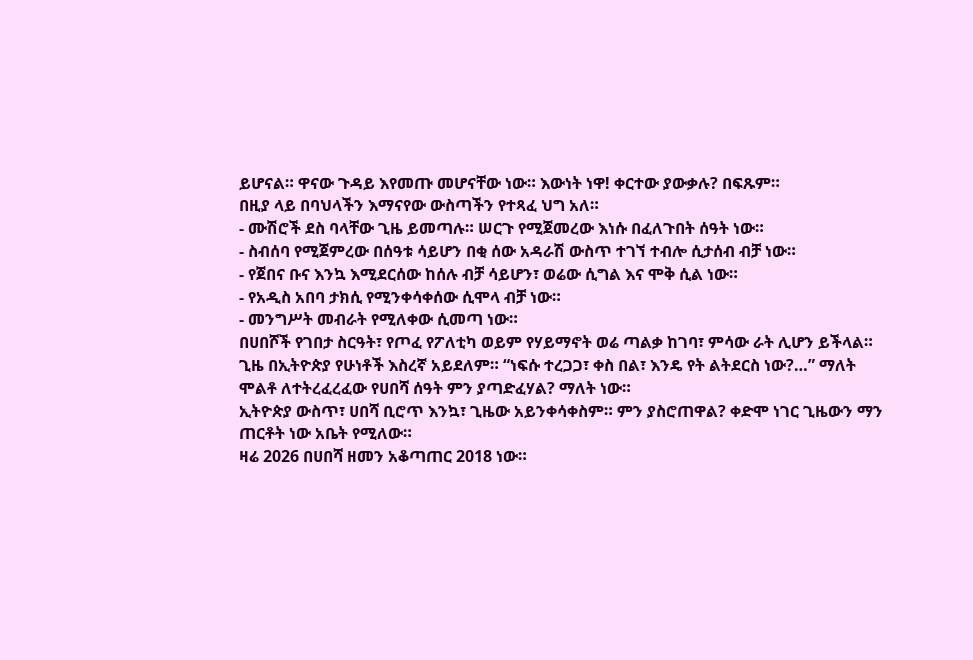ይሆናል። ዋናው ጉዳይ እየመጡ መሆናቸው ነው። እውነት ነዋ! ቀርተው ያውቃሉ? በፍጹም።
በዚያ ላይ በባህላችን እማናየው ውስጣችን የተጻፈ ህግ አለ።
- ሙሽሮች ደስ ባላቸው ጊዜ ይመጣሉ። ሠርጉ የሚጀመረው እነሱ በፈለጉበት ሰዓት ነው።
- ስብሰባ የሚጀምረው በሰዓቱ ሳይሆን በቂ ሰው አዳራሽ ውስጥ ተገኘ ተብሎ ሲታሰብ ብቻ ነው።
- የጀበና ቡና እንኳ እሚደርሰው ከሰሉ ብቻ ሳይሆን፣ ወሬው ሲግል እና ሞቅ ሲል ነው።
- የአዲስ አበባ ታክሲ የሚንቀሳቀሰው ሲሞላ ብቻ ነው።
- መንግሥት መብራት የሚለቀው ሲመጣ ነው።
በሀበሾች የገበታ ስርዓት፣ የጦፈ የፖለቲካ ወይም የሃይማኖት ወሬ ጣልቃ ከገባ፣ ምሳው ራት ሊሆን ይችላል።
ጊዜ በኢትዮጵያ የሁነቶች እስረኛ አይደለም። “ነፍሱ ተረጋጋ፣ ቀስ በል፣ እንዴ የት ልትደርስ ነው?…” ማለት ሞልቶ ለተትረፈረፈው የሀበሻ ሰዓት ምን ያጣድፈሃል? ማለት ነው።
ኢትዮጵያ ውስጥ፣ ሀበሻ ቢሮጥ እንኳ፣ ጊዜው አይንቀሳቀስም። ምን ያስሮጠዋል? ቀድሞ ነገር ጊዜውን ማን ጠርቶት ነው አቤት የሚለው።
ዛሬ 2026 በሀበሻ ዘመን አቆጣጠር 2018 ነው።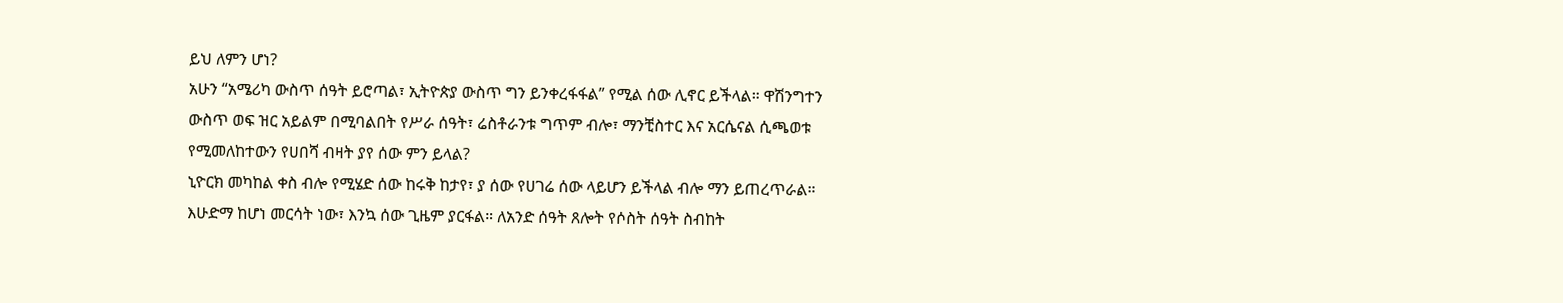ይህ ለምን ሆነ?
አሁን “አሜሪካ ውስጥ ሰዓት ይሮጣል፣ ኢትዮጵያ ውስጥ ግን ይንቀረፋፋል” የሚል ሰው ሊኖር ይችላል። ዋሽንግተን ውስጥ ወፍ ዝር አይልም በሚባልበት የሥራ ሰዓት፣ ሬስቶራንቱ ግጥም ብሎ፣ ማንቺስተር እና አርሴናል ሲጫወቱ የሚመለከተውን የሀበሻ ብዛት ያየ ሰው ምን ይላል?
ኒዮርክ መካከል ቀስ ብሎ የሚሄድ ሰው ከሩቅ ከታየ፣ ያ ሰው የሀገሬ ሰው ላይሆን ይችላል ብሎ ማን ይጠረጥራል።
እሁድማ ከሆነ መርሳት ነው፣ እንኳ ሰው ጊዜም ያርፋል። ለአንድ ሰዓት ጸሎት የሶስት ሰዓት ስብከት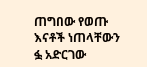ጠግበው የወጡ እናቶች ነጠላቸውን ፏ አድርገው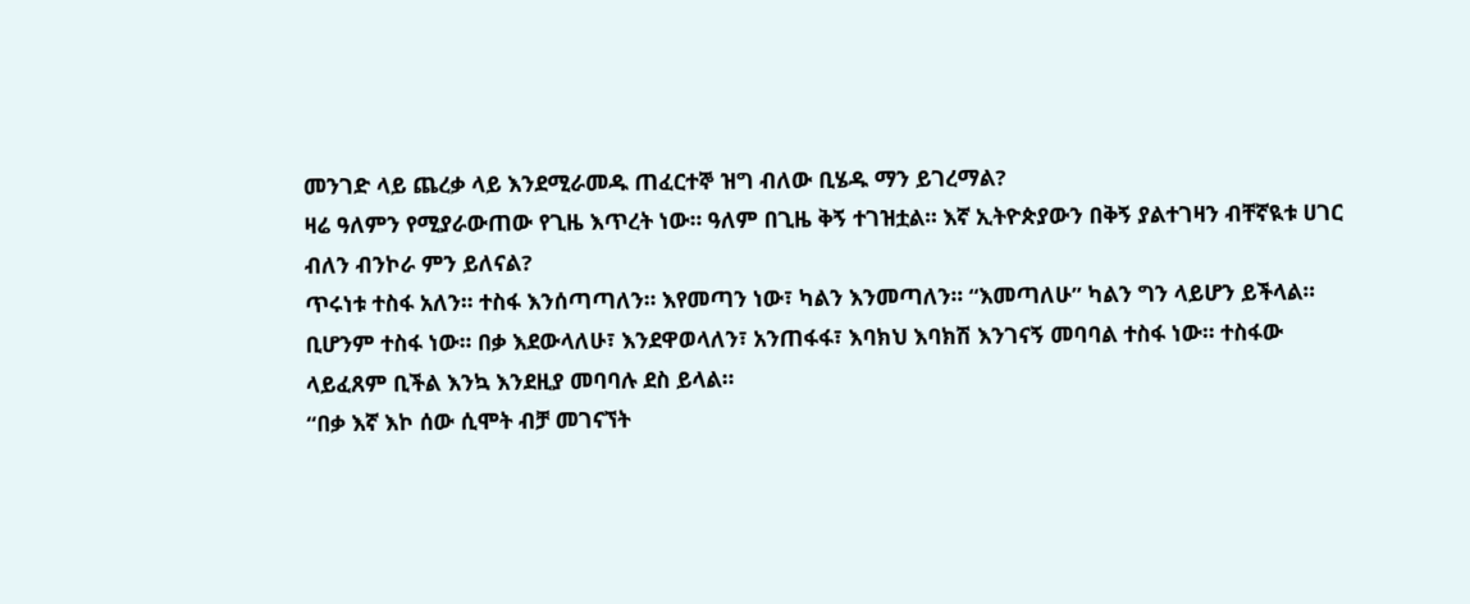መንገድ ላይ ጨረቃ ላይ እንደሚራመዱ ጠፈርተኞ ዝግ ብለው ቢሄዱ ማን ይገረማል?
ዛሬ ዓለምን የሚያራውጠው የጊዜ እጥረት ነው። ዓለም በጊዜ ቅኝ ተገዝቷል። እኛ ኢትዮጵያውን በቅኝ ያልተገዛን ብቸኛዪቱ ሀገር ብለን ብንኮራ ምን ይለናል?
ጥሩነቱ ተስፋ አለን። ተስፋ እንሰጣጣለን። እየመጣን ነው፣ ካልን እንመጣለን። “እመጣለሁ” ካልን ግን ላይሆን ይችላል። ቢሆንም ተስፋ ነው። በቃ እደውላለሁ፣ እንደዋወላለን፣ አንጠፋፋ፣ እባክህ እባክሽ እንገናኝ መባባል ተስፋ ነው። ተስፋው ላይፈጸም ቢችል እንኳ እንደዚያ መባባሉ ደስ ይላል።
“በቃ እኛ እኮ ሰው ሲሞት ብቻ መገናኘት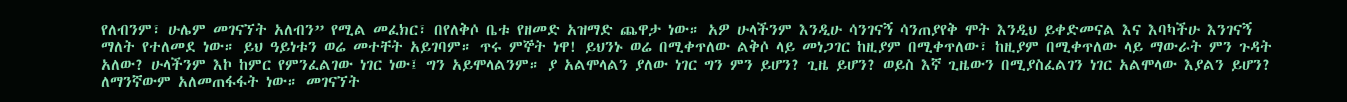የለብንም፣ ሁሌም መገናኘት አለብን” የሚል መፈክር፣ በየለቅሶ ቤቱ የዘመድ አዝማድ ጨዋታ ነው። አዎ ሁላችንም እንዲሁ ሳንገናኝ ሳንጠያየቅ ሞት እንዲህ ይቀድመናል እና እባካችሁ እንገናኝ ማለት የተለመደ ነው። ይህ ዓይነቱን ወሬ መተቸት አይገባም። ጥሩ ምኞት ነዋ! ይህንኑ ወሬ በሚቀጥለው ልቅሶ ላይ መነጋገር ከዚያም በሚቀጥለው፣ ከዚያም በሚቀጥለው ላይ ማውራት ምን ጉዳት አለው? ሁላችንም እኮ ከምር የምንፈልገው ነገር ነው፤ ግን አይሞላልንም። ያ አልሞላልን ያለው ነገር ግን ምን ይሆን? ጊዜ ይሆን? ወይስ እኛ ጊዜውን በሚያስፈልገን ነገር አልሞላው እያልን ይሆን?
ለማንኛውም አለመጠፋፋት ነው። መገናኘት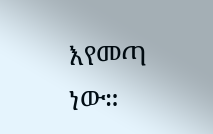እየመጣ ነው።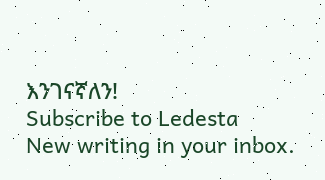እንገናኛለን!
Subscribe to Ledesta
New writing in your inbox.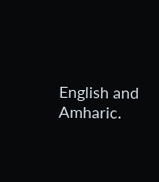English and Amharic.